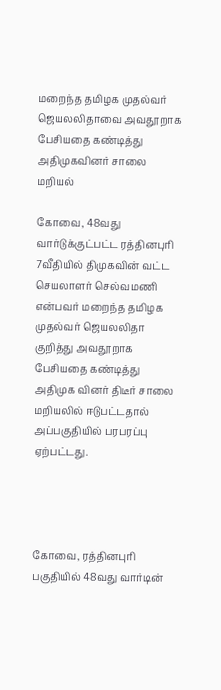மறைந்த தமிழக முதல்வர் ஜெயலலிதாவை அவதூறாக பேசியதை கண்டித்து அதிமுகவினர் சாலை மறியல்

கோவை, 48வது வார்டுக்குட்பட்ட ரத்தினபுரி 7வீதியில் திமுகவின் வட்ட செயலாளர் செல்வமணி என்பவர் மறைந்த தமிழக முதல்வர் ஜெயலலிதா குறித்து அவதூறாக பேசியதை கண்டித்து அதிமுக வினர் திடீர் சாலை மறியலில் ஈடுபட்டதால் அப்பகுதியில் பரபரப்பு ஏற்பட்டது.




கோவை, ரத்தினபுரி பகுதியில் 48வது வார்டின்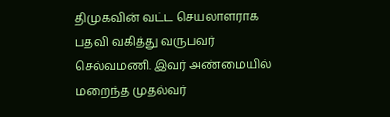திமுகவின் வட்ட செயலாளராக பதவி வகித்து வருபவர் செல்வமணி. இவர் அண்மையில் மறைந்த முதல்வர்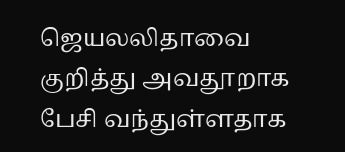ஜெயலலிதாவை குறித்து அவதூறாக பேசி வந்துள்ளதாக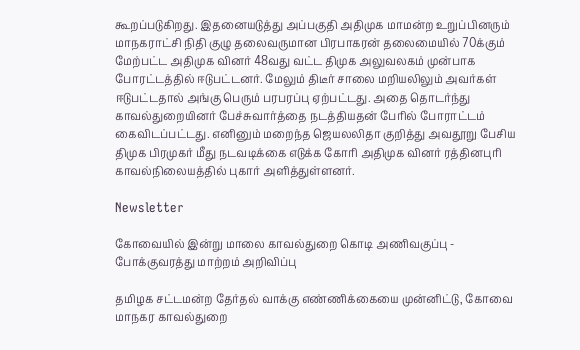கூறப்படுகிறது. இதனையடுத்து அப்பகுதி அதிமுக மாமன்ற உறுப்பினரும் மாநகராட்சி நிதி குழு தலைவருமான பிரபாகரன் தலைமையில் 70க்கும் மேற்பட்ட அதிமுக வினர் 48வது வட்ட திமுக அலுவலகம் முன்பாக போரட்டத்தில் ஈடுபட்டனர். மேலும் திடீர் சாலை மறியலிலும் அவர்கள் ஈடுபட்டதால் அங்கு பெரும் பரபரப்பு ஏற்பட்டது. அதை தொடர்ந்து காவல்துறையினர் பேச்சுவார்த்தை நடத்தியதன் பேரில் போராட்டம் கைவிடப்பட்டது. எனினும் மறைந்த ஜெயலலிதா குறித்து அவதூறு பேசிய திமுக பிரமுகர் மீது நடவடிக்கை எடுக்க கோரி அதிமுக வினர் ரத்தினபுரி காவல்நிலையத்தில் புகார் அளித்துள்ளனர்.

Newsletter

கோவையில் இன்று மாலை காவல்துறை கொடி அணிவகுப்பு - போக்குவரத்து மாற்றம் அறிவிப்பு

தமிழக சட்டமன்ற தேர்தல் வாக்கு எண்ணிக்கையை முன்னிட்டு, கோவை மாநகர காவல்துறை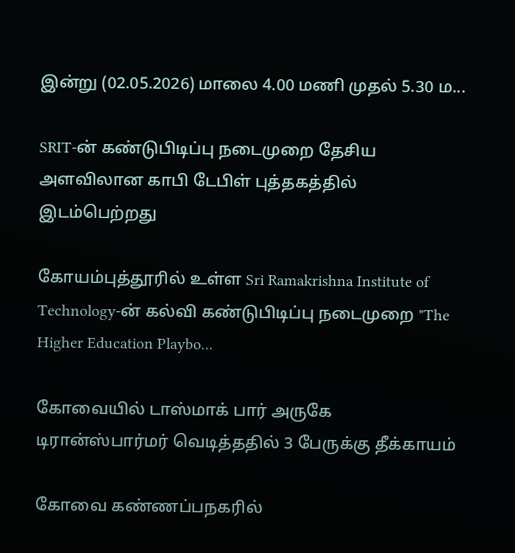இன்று (02.05.2026) மாலை 4.00 மணி முதல் 5.30 ம...

SRIT-ன் கண்டுபிடிப்பு நடைமுறை தேசிய அளவிலான காபி டேபிள் புத்தகத்தில் இடம்பெற்றது

கோயம்புத்தூரில் உள்ள Sri Ramakrishna Institute of Technology-ன் கல்வி கண்டுபிடிப்பு நடைமுறை "The Higher Education Playbo...

கோவையில் டாஸ்மாக் பார் அருகே டிரான்ஸ்பார்மர் வெடித்ததில் 3 பேருக்கு தீக்காயம்

கோவை கண்ணப்பநகரில்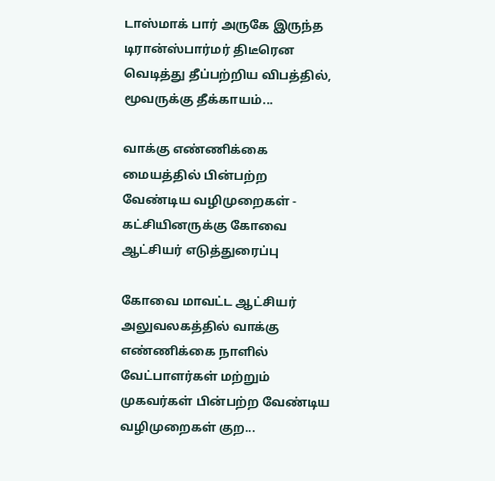டாஸ்மாக் பார் அருகே இருந்த டிரான்ஸ்பார்மர் திடீரென வெடித்து தீப்பற்றிய விபத்தில், மூவருக்கு தீக்காயம்...

வாக்கு எண்ணிக்கை மையத்தில் பின்பற்ற வேண்டிய வழிமுறைகள் - கட்சியினருக்கு கோவை ஆட்சியர் எடுத்துரைப்பு

கோவை மாவட்ட ஆட்சியர் அலுவலகத்தில் வாக்கு எண்ணிக்கை நாளில் வேட்பாளர்கள் மற்றும் முகவர்கள் பின்பற்ற வேண்டிய வழிமுறைகள் குற...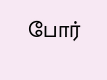போர்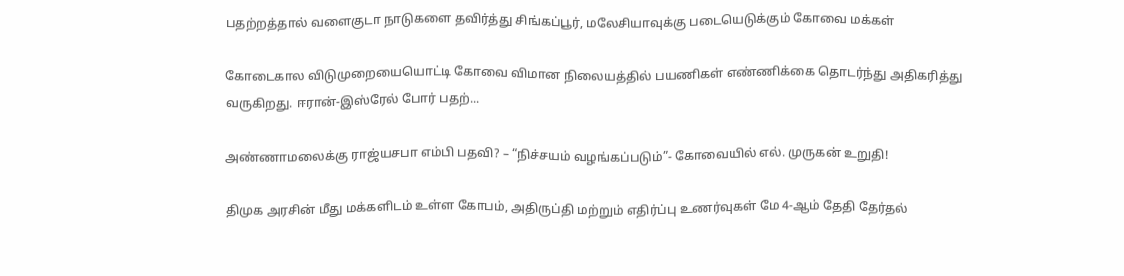பதற்றத்தால் வளைகுடா நாடுகளை தவிர்த்து சிங்கப்பூர், மலேசியாவுக்கு படையெடுக்கும் கோவை மக்கள்

கோடைகால விடுமுறையையொட்டி கோவை விமான நிலையத்தில் பயணிகள் எண்ணிக்கை தொடர்ந்து அதிகரித்து வருகிறது. ஈரான்-இஸ்ரேல் போர் பதற்...

அண்ணாமலைக்கு ராஜ்யசபா எம்பி பதவி? – “நிச்சயம் வழங்கப்படும்”- கோவையில் எல். முருகன் உறுதி!

திமுக அரசின் மீது மக்களிடம் உள்ள கோபம், அதிருப்தி மற்றும் எதிர்ப்பு உணர்வுகள் மே 4-ஆம் தேதி தேர்தல்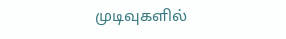முடிவுகளில்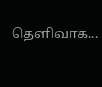தெளிவாக...